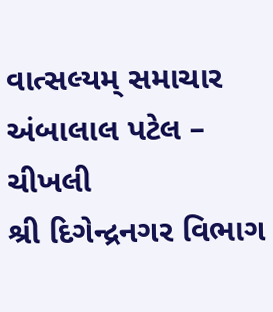વાત્સલ્યમ્ સમાચાર
અંબાલાલ પટેલ – ચીખલી
શ્રી દિગેન્દ્રનગર વિભાગ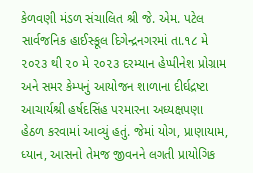કેળવણી મંડળ સંચાલિત શ્રી જે. એમ. પટેલ સાર્વજનિક હાઈસ્કૂલ દિગેન્દ્રનગરમાં તા.૧૮ મે ૨૦૨૩ થી ૨૦ મે ૨૦૨૩ દરમ્યાન હેપ્પીનેશ પ્રોગ્રામ અને સમર કેમ્પનું આયોજન શાળાના દીર્ઘદ્રષ્ટા આચાર્યશ્રી હર્ષદસિંહ પરમારના અધ્યક્ષપણા હેઠળ કરવામાં આવ્યું હતું. જેમાં યોગ, પ્રાણાયામ, ધ્યાન, આસનો તેમજ જીવનને લગતી પ્રાયોગિક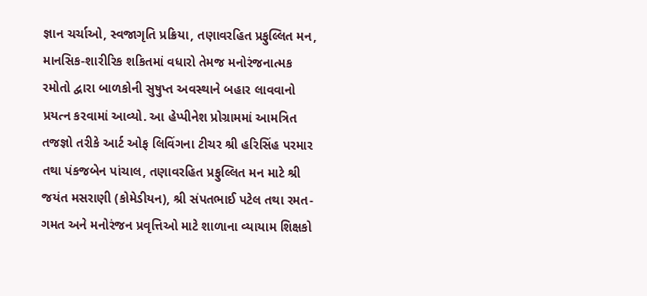જ્ઞાન ચર્ચાઓ, સ્વજાગૃતિ પ્રક્રિયા, તણાવરહિત પ્રફુલ્લિત મન, માનસિક-શારીરિક શકિતમાં વધારો તેમજ મનોરંજનાત્મક રમોતો દ્વારા બાળકોની સુષુપ્ત અવસ્થાને બહાર લાવવાનો પ્રયત્ન કરવામાં આવ્યો. આ હેપ્પીનેશ પ્રોગ્રામમાં આમત્રિત તજજ્ઞો તરીકે આર્ટ ઓફ લિવિંગના ટીચર શ્રી હરિસિંહ પરમાર તથા પંકજબેન પાંચાલ, તણાવરહિત પ્રફુલ્લિત મન માટે શ્રી જયંત મસરાણી (કોમેડીયન), શ્રી સંપતભાઈ પટેલ તથા રમત-ગમત અને મનોરંજન પ્રવૃત્તિઓ માટે શાળાના વ્યાયામ શિક્ષકો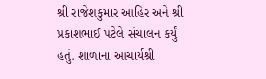શ્રી રાજેશકુમાર આહિર અને શ્રી પ્રકાશભાઈ પટેલે સંચાલન કર્યું હતું. શાળાના આચાર્યશ્રી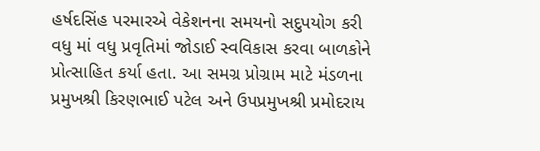હર્ષદસિંહ પરમારએ વેકેશનના સમયનો સદુપયોગ કરી વધુ માં વધુ પ્રવૃતિમાં જોડાઈ સ્વવિકાસ કરવા બાળકોને પ્રોત્સાહિત કર્યા હતા. આ સમગ્ર પ્રોગ્રામ માટે મંડળના પ્રમુખશ્રી કિરણભાઈ પટેલ અને ઉપપ્રમુખશ્રી પ્રમોદરાય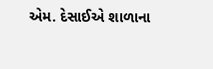એમ. દેસાઈએ શાળાના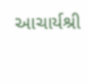આચાર્યશ્રી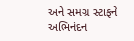અને સમગ્ર સ્ટાફને અભિનંદન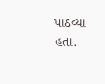પાઠવ્યા હતા.